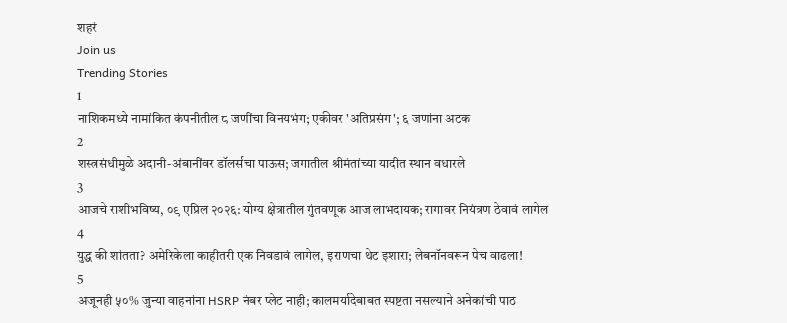शहरं
Join us
Trending Stories
1
नाशिकमध्ये नामांकित कंपनीतील ८ जणींचा विनयभंग; एकीवर 'अतिप्रसंग'; ६ जणांना अटक
2
शस्त्रसंधीमुळे अदानी-अंबानींवर डॉलर्सचा पाऊस; जगातील श्रीमंतांच्या यादीत स्थान वधारले
3
आजचे राशीभविष्य, ०९ एप्रिल २०२६: योग्य क्षेत्रातील गुंतवणूक आज लाभदायक; रागावर नियंत्रण ठेवावं लागेल
4
युद्ध की शांतता? अमेरिकेला काहीतरी एक निवडावं लागेल, इराणचा थेट इशारा; लेबनॉनवरून पेच वाढला!
5
अजूनही ५०% जुन्या वाहनांना HSRP नंबर प्लेट नाही; कालमर्यादेबाबत स्पष्टता नसल्याने अनेकांची पाठ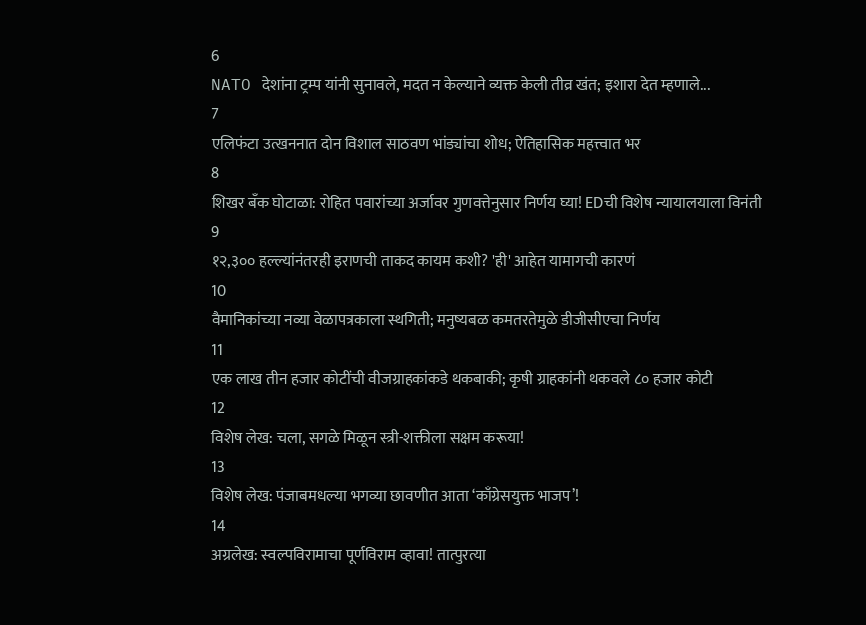6
NATO देशांना ट्रम्प यांनी सुनावले, मदत न केल्याने व्यक्त केली तीव्र खंत; इशारा देत म्हणाले...
7
एलिफंटा उत्खननात दोन विशाल साठवण भांड्यांचा शोध; ऐतिहासिक महत्त्वात भर
8
शिखर बँक घोटाळा: रोहित पवारांच्या अर्जावर गुणवत्तेनुसार निर्णय घ्या! EDची विशेष न्यायालयाला विनंती
9
१२,३०० हल्ल्यांनंतरही इराणची ताकद कायम कशी? 'ही' आहेत यामागची कारणं
10
वैमानिकांच्या नव्या वेळापत्रकाला स्थगिती; मनुष्यबळ कमतरतेमुळे डीजीसीएचा निर्णय
11
एक लाख तीन हजार कोटींची वीजग्राहकांकडे थकबाकी; कृषी ग्राहकांनी थकवले ८० हजार कोटी
12
विशेष लेख: चला, सगळे मिळून स्त्री-शक्तीला सक्षम करूया!
13
विशेष लेख: पंजाबमधल्या भगव्या छावणीत आता ‘काँग्रेसयुक्त भाजप’!
14
अग्रलेख: स्वल्पविरामाचा पूर्णविराम व्हावा! तात्पुरत्या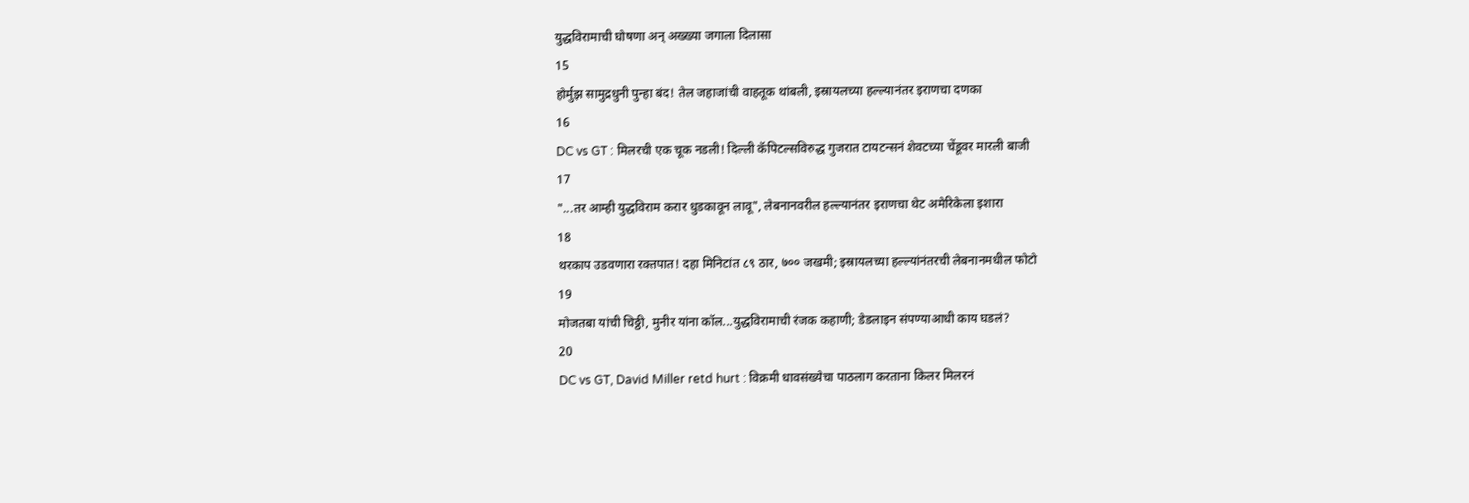युद्धविरामाची घोषणा अन् अख्ख्या जगाला दिलासा
15
होर्मुझ सामुद्रधुनी पुन्हा बंद! तेल जहाजांची वाहतूक थांबली, इस्रायलच्या हल्ल्यानंतर इराणचा दणका
16
DC vs GT : मिलरची एक चूक नडली! दिल्ली कॅपिटल्सविरुद्ध गुजरात टायटन्सनं शेवटच्या चेंडूवर मारली बाजी
17
"...तर आम्ही युद्धविराम करार धुडकावून लावू", लेबनानवरील हल्ल्यानंतर इराणचा थेट अमेरिकेला इशारा
18
थरकाप उडवणारा रक्तपात! दहा मिनिटांत ८९ ठार, ७०० जखमी; इस्रायलच्या हल्ल्यांनंतरची लेबनानमधील फोटो
19
मोजतबा यांची चिठ्ठी, मुनीर यांना कॉल...युद्धविरामाची रंजक कहाणी; डेडलाइन संपण्याआधी काय घडलं?
20
DC vs GT, David Miller retd hurt : विक्रमी धावसंख्येचा पाठलाग करताना किलर मिलरनं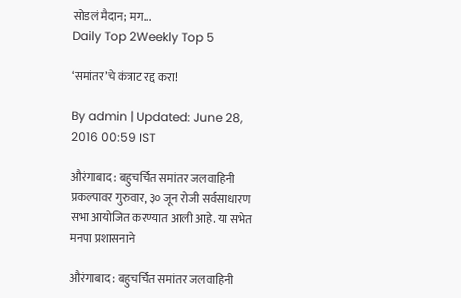सोडलं मैदान; मग...
Daily Top 2Weekly Top 5

‘समांतर’चे कंत्राट रद्द करा!

By admin | Updated: June 28, 2016 00:59 IST

औरंगाबाद : बहुचर्चित समांतर जलवाहिनी प्रकल्पावर गुरुवार, ३० जून रोजी सर्वसाधारण सभा आयोजित करण्यात आली आहे. या सभेत मनपा प्रशासनाने

औरंगाबाद : बहुचर्चित समांतर जलवाहिनी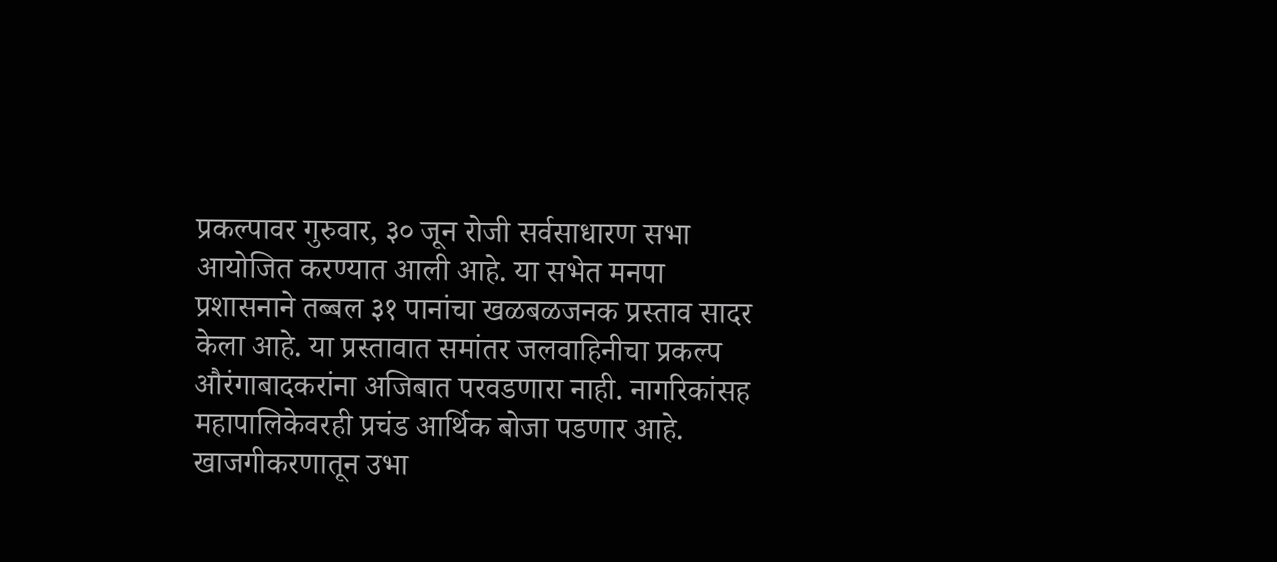प्रकल्पावर गुरुवार, ३० जून रोजी सर्वसाधारण सभा आयोजित करण्यात आली आहे. या सभेत मनपा प्रशासनाने तब्बल ३१ पानांचा खळबळजनक प्रस्ताव सादर केला आहे. या प्रस्तावात समांतर जलवाहिनीचा प्रकल्प औरंगाबादकरांना अजिबात परवडणारा नाही. नागरिकांसह महापालिकेवरही प्रचंड आर्थिक बोजा पडणार आहे. खाजगीकरणातून उभा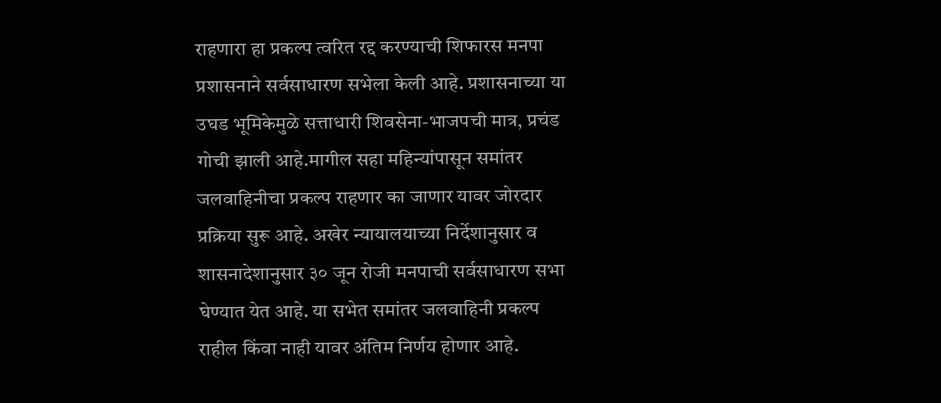राहणारा हा प्रकल्प त्वरित रद्द करण्याची शिफारस मनपा प्रशासनाने सर्वसाधारण सभेला केली आहे. प्रशासनाच्या या उघड भूमिकेमुळे सत्ताधारी शिवसेना-भाजपची मात्र, प्रचंड गोची झाली आहे.मागील सहा महिन्यांपासून समांतर जलवाहिनीचा प्रकल्प राहणार का जाणार यावर जोरदार प्रक्रिया सुरू आहे. अखेर न्यायालयाच्या निर्देशानुसार व शासनादेशानुसार ३० जून रोजी मनपाची सर्वसाधारण सभा घेण्यात येत आहे. या सभेत समांतर जलवाहिनी प्रकल्प राहील किंवा नाही यावर अंतिम निर्णय होणार आहे.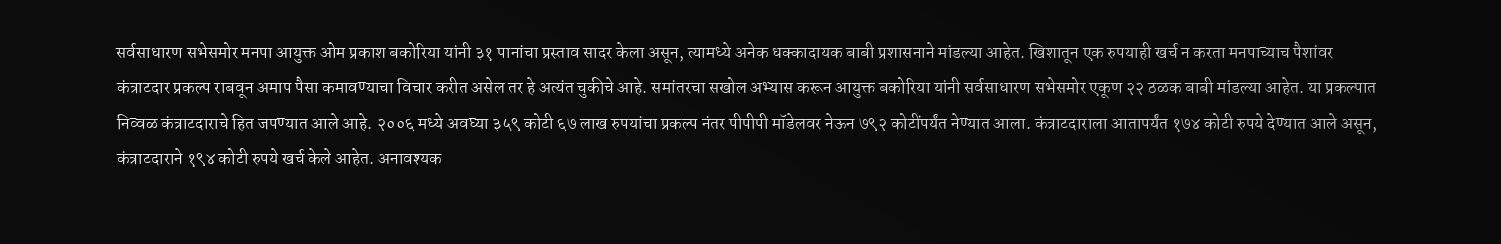सर्वसाधारण सभेसमोर मनपा आयुक्त ओम प्रकाश बकोरिया यांनी ३१ पानांचा प्रस्ताव सादर केला असून, त्यामध्ये अनेक धक्कादायक बाबी प्रशासनाने मांडल्या आहेत. खिशातून एक रुपयाही खर्च न करता मनपाच्याच पैशांवर कंत्राटदार प्रकल्प राबवून अमाप पैसा कमावण्याचा विचार करीत असेल तर हे अत्यंत चुकीचे आहे. समांतरचा सखोल अभ्यास करून आयुक्त बकोरिया यांनी सर्वसाधारण सभेसमोर एकूण २२ ठळक बाबी मांडल्या आहेत. या प्रकल्पात निव्वळ कंत्राटदाराचे हित जपण्यात आले आहे. २००६ मध्ये अवघ्या ३५९ कोटी ६७ लाख रुपयांचा प्रकल्प नंतर पीपीपी मॉडेलवर नेऊन ७९२ कोटींपर्यंत नेण्यात आला. कंत्राटदाराला आतापर्यंत १७४ कोटी रुपये देण्यात आले असून, कंत्राटदाराने १९४ कोटी रुपये खर्च केले आहेत. अनावश्यक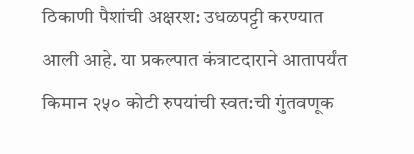ठिकाणी पैशांची अक्षरश: उधळपट्टी करण्यात आली आहे. या प्रकल्पात कंत्राटदाराने आतापर्यंत किमान २५० कोटी रुपयांची स्वत:ची गुंतवणूक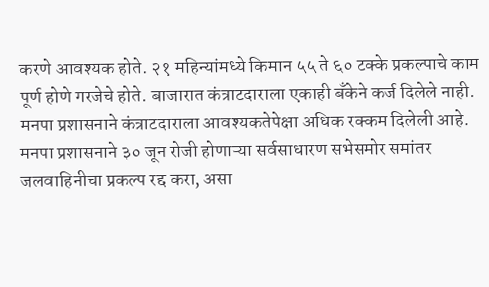करणे आवश्यक होते. २१ महिन्यांमध्ये किमान ५५ ते ६० टक्के प्रकल्पाचे काम पूर्ण होणे गरजेचे होते. बाजारात कंत्राटदाराला एकाही बँकेने कर्ज दिलेले नाही. मनपा प्रशासनाने कंत्राटदाराला आवश्यकतेपेक्षा अधिक रक्कम दिलेली आहे. मनपा प्रशासनाने ३० जून रोजी होणाऱ्या सर्वसाधारण सभेसमोर समांतर जलवाहिनीचा प्रकल्प रद्द करा, असा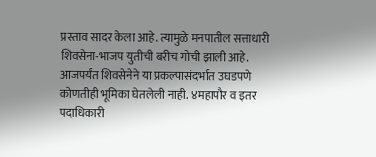प्रस्ताव सादर केला आहे. त्यामुळे मनपातील सत्ताधारी शिवसेना-भाजप युतीची बरीच गोची झाली आहे. आजपर्यंत शिवसेनेने या प्रकल्पासंदर्भात उघडपणे कोणतीही भूमिका घेतलेली नाही. ४महापौर व इतर पदाधिकारी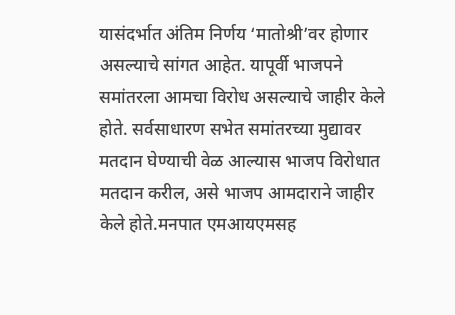यासंदर्भात अंतिम निर्णय ‘मातोश्री’वर होणार असल्याचे सांगत आहेत. यापूर्वी भाजपने समांतरला आमचा विरोध असल्याचे जाहीर केले होते. सर्वसाधारण सभेत समांतरच्या मुद्यावर मतदान घेण्याची वेळ आल्यास भाजप विरोधात मतदान करील, असे भाजप आमदाराने जाहीर केले होते.मनपात एमआयएमसह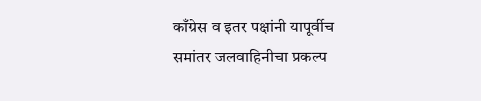काँग्रेस व इतर पक्षांनी यापूर्वीच समांतर जलवाहिनीचा प्रकल्प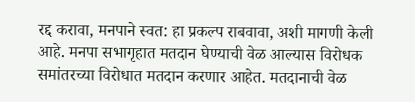रद्द करावा, मनपाने स्वत: हा प्रकल्प राबवावा, अशी मागणी केली आहे. मनपा सभागृहात मतदान घेण्याची वेळ आल्यास विरोधक समांतरच्या विरोधात मतदान करणार आहेत. मतदानाची वेळ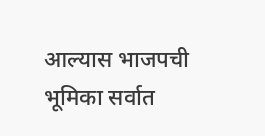आल्यास भाजपची भूमिका सर्वात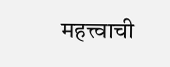महत्त्वाची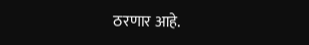ठरणार आहे.